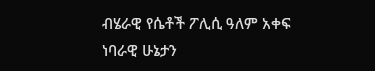ብሄራዊ የሴቶች ፖሊሲ ዓለም አቀፍ ነባራዊ ሁኔታን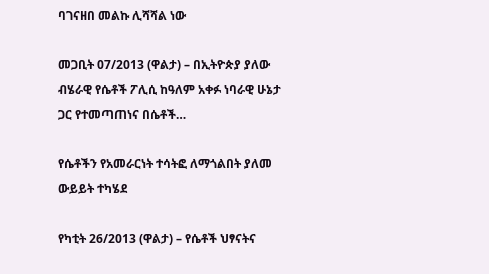ባገናዘበ መልኩ ሊሻሻል ነው

መጋቢት 07/2013 (ዋልታ) – በኢትዮጵያ ያለው ብሄራዊ የሴቶች ፖሊሲ ከዓለም አቀፉ ነባራዊ ሁኔታ ጋር የተመጣጠነና በሴቶች…

የሴቶችን የአመራርነት ተሳትፎ ለማጎልበት ያለመ ውይይት ተካሄደ

የካቲት 26/2013 (ዋልታ) – የሴቶች ህፃናትና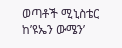ወጣቶች ሚኒስቴር ከ’ዩኤን ውሜን’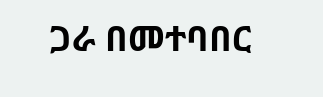ጋራ በመተባበር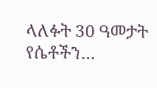ላለፉት 30 ዓመታት የሴቶችን…